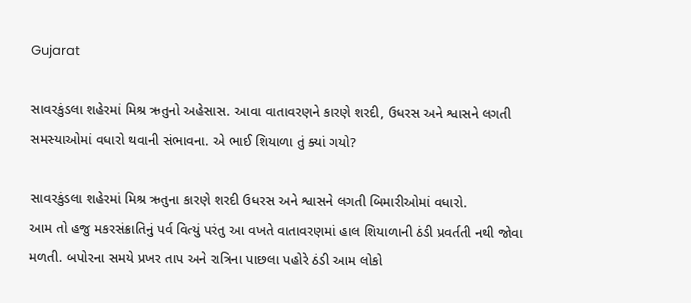Gujarat

સાવરકુંડલા શહેરમાં મિશ્ર ઋતુનો અહેસાસ. આવા વાતાવરણને કારણે શરદી, ઉધરસ અને શ્વાસને લગતી સમસ્યાઓમાં વધારો થવાની સંભાવના. એ ભાઈ શિયાળા તું ક્યાં ગયો?

સાવરકુંડલા શહેરમાં મિશ્ર ઋતુના કારણે શરદી ઉધરસ અને શ્વાસને લગતી બિમારીઓમાં વધારો.
આમ તો હજુ મકરસંક્રાતિનું પર્વ વિત્યું પરંતુ આ વખતે વાતાવરણમાં હાલ શિયાળાની ઠંડી પ્રવર્તતી નથી જોવા મળતી. બપોરના સમયે પ્રખર તાપ અને રાત્રિના પાછલા પહોરે ઠંડી આમ લોકો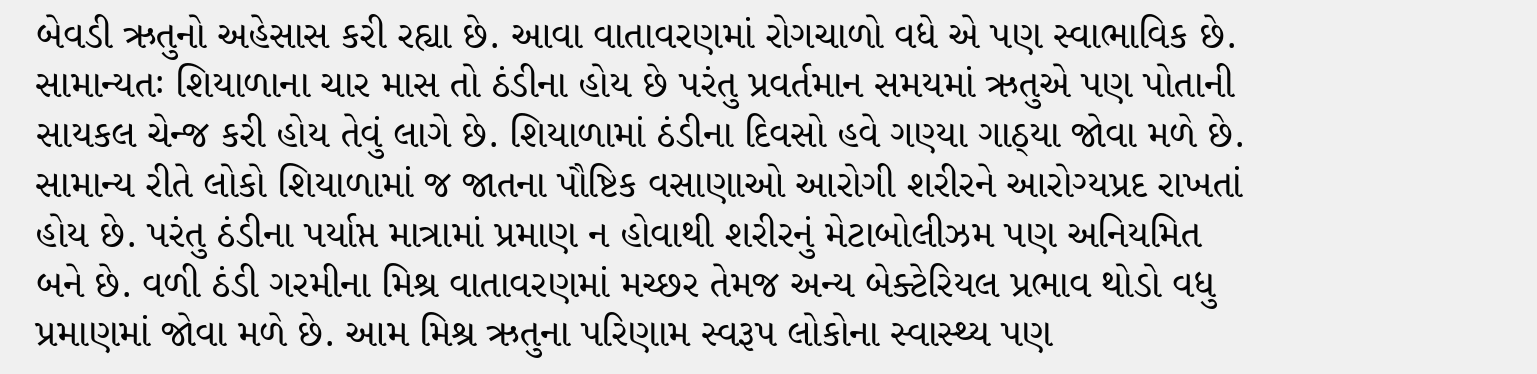બેવડી ઋતુનો અહેસાસ કરી રહ્યા છે. આવા વાતાવરણમાં રોગચાળો વધે એ પણ સ્વાભાવિક છે. સામાન્યતઃ શિયાળાના ચાર માસ તો ઠંડીના હોય છે પરંતુ પ્રવર્તમાન સમયમાં ઋતુએ પણ પોતાની સાયકલ ચેન્જ કરી હોય તેવું લાગે છે. શિયાળામાં ઠંડીના દિવસો હવે ગણ્યા ગાઠ્યા જોવા મળે છે. સામાન્ય રીતે લોકો શિયાળામાં જ જાતના પૌષ્ટિક વસાણાઓ આરોગી શરીરને આરોગ્યપ્રદ રાખતાં હોય છે. પરંતુ ઠંડીના પર્યાપ્ત માત્રામાં પ્રમાણ ન હોવાથી શરીરનું મેટાબોલીઝમ પણ અનિયમિત બને છે. વળી ઠંડી ગરમીના મિશ્ર વાતાવરણમાં મચ્છર તેમજ અન્ય બેક્ટેરિયલ પ્રભાવ થોડો વધુ પ્રમાણમાં જોવા મળે છે. આમ મિશ્ર ઋતુના પરિણામ સ્વરૂપ લોકોના સ્વાસ્થ્ય પણ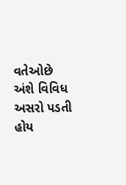વતેઓછે અંશે વિવિધ અસરો પડતી હોય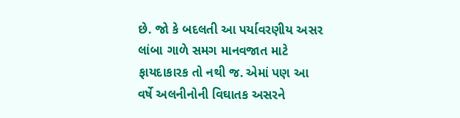છે. જો કે બદલતી આ પર્યાવરણીય અસર લાંબા ગાળે સમગ માનવજાત માટે ફાયદાકારક તો નથી જ. એમાં પણ આ વર્ષે અલનીનોની વિઘાતક અસરને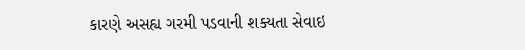કારણે અસહ્ય ગરમી પડવાની શક્યતા સેવાઇ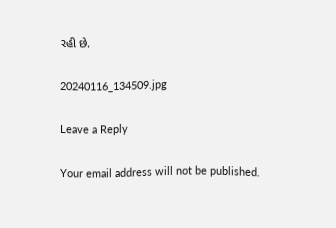રહી છે.

20240116_134509.jpg

Leave a Reply

Your email address will not be published.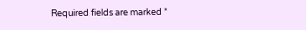Required fields are marked *